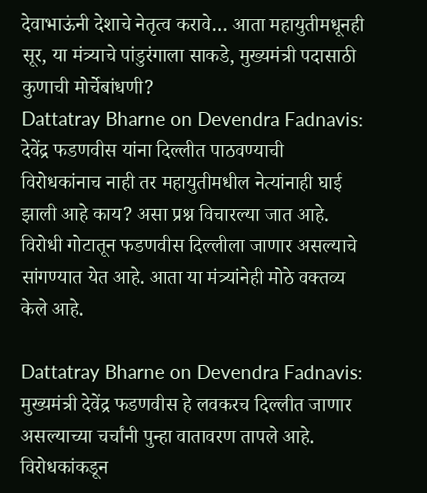देवाभाऊंनी देशाचे नेतृत्व करावे… आता महायुतीमधूनही सूर, या मंत्र्याचे पांडुरंगाला साकडे, मुख्यमंत्री पदासाठी कुणाची मोर्चेबांधणी?
Dattatray Bharne on Devendra Fadnavis: देवेंद्र फडणवीस यांना दिल्लीत पाठवण्याची विरोधकांनाच नाही तर महायुतीमधील नेत्यांनाही घाई झाली आहे काय? असा प्रश्न विचारल्या जात आहे. विरोधी गोटातून फडणवीस दिल्लीला जाणार असल्याचे सांगण्यात येत आहे. आता या मंत्र्यांनेही मोठे वक्तव्य केले आहे.

Dattatray Bharne on Devendra Fadnavis: मुख्यमंत्री देवेंद्र फडणवीस हे लवकरच दिल्लीत जाणार असल्याच्या चर्चांनी पुन्हा वातावरण तापले आहे. विरोधकांकडून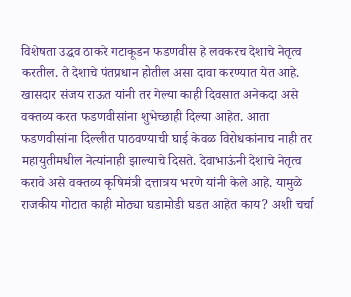विशेषता उद्धव ठाकरे गटाकूडन फडणवीस हे लवकरच देशाचे नेतृत्व करतील. ते देशाचे पंतप्रधान होतील असा दावा करण्यात येत आहे. खासदार संजय राऊत यांनी तर गेल्या काही दिवसात अनेकदा असे वक्तव्य करत फडणवीसांना शुभेच्छाही दिल्या आहेत. आता फडणवीसांना दिल्लीत पाठवण्याची घाई केवळ विरोधकांनाच नाही तर महायुतीमधील नेत्यांनाही झाल्याचे दिसते. देवाभाऊंनी देशाचे नेतृत्व करावे असे वक्तव्य कृषिमंत्री दत्तात्रय भरणे यांनी केले आहे. यामुळे राजकीय गोटात काही मोठ्या घडामोडी घडत आहेत काय? अशी चर्चा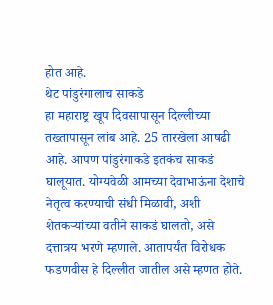होत आहे.
थेट पांडुरंगालाच साकडे
हा महाराष्ट्र खूप दिवसापासून दिल्लीच्या तख्तापासून लांब आहे. 25 तारखेला आषढी आहे. आपण पांडुरंगाकडे इतकंच साकडं घालूयात. योग्यवेळी आमच्या देवाभाऊंना देशाचे नेतृत्व करण्याची संधी मिळावी, अशी शेतकऱ्यांच्या वतीने साकडं घालतो, असे दत्तात्रय भरणे म्हणाले. आतापर्यंत विरोधक फडणवीस हे दिल्लीत जातील असे म्हणत होते.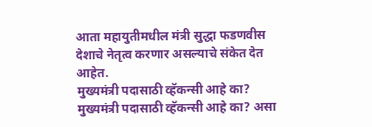आता महायुतीमधील मंत्री सुद्धा फडणवीस देशाचे नेतृत्व करणार असल्याचे संकेत देत आहेत.
मुख्यमंत्री पदासाठी व्हॅकन्सी आहे का?
मुख्यमंत्री पदासाठी व्हॅकन्सी आहे का? असा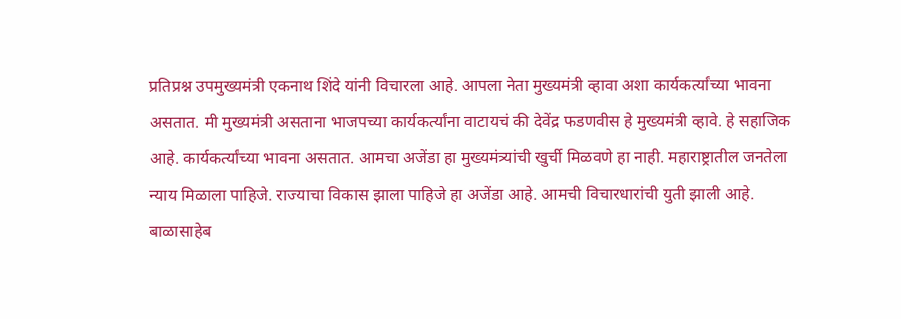प्रतिप्रश्न उपमुख्यमंत्री एकनाथ शिंदे यांनी विचारला आहे. आपला नेता मुख्यमंत्री व्हावा अशा कार्यकर्त्यांच्या भावना असतात. मी मुख्यमंत्री असताना भाजपच्या कार्यकर्त्यांना वाटायचं की देवेंद्र फडणवीस हे मुख्यमंत्री व्हावे. हे सहाजिक आहे. कार्यकर्त्यांच्या भावना असतात. आमचा अजेंडा हा मुख्यमंत्र्यांची खुर्ची मिळवणे हा नाही. महाराष्ट्रातील जनतेला न्याय मिळाला पाहिजे. राज्याचा विकास झाला पाहिजे हा अजेंडा आहे. आमची विचारधारांची युती झाली आहे. बाळासाहेब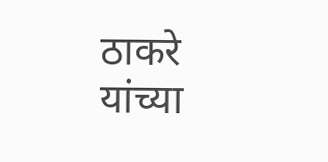ठाकरे यांच्या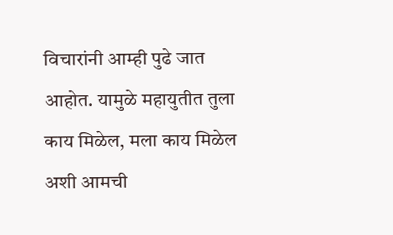विचारांनी आम्ही पुढे जात आहोत. यामुळे महायुतीत तुला काय मिळेल, मला काय मिळेल अशी आमची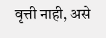वृत्ती नाही, असे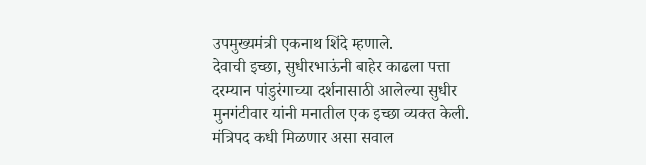उपमुख्यमंत्री एकनाथ शिंदे म्हणाले.
देवाची इच्छा, सुधीरभाऊंनी बाहेर काढला पत्ता
दरम्यान पांडुरंगाच्या दर्शनासाठी आलेल्या सुधीर मुनगंटीवार यांनी मनातील एक इच्छा व्यक्त केली. मंत्रिपद कधी मिळणार असा सवाल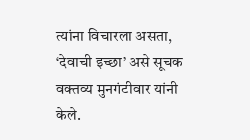त्यांना विचारला असता, ‘देवाची इच्छा’ असे सूचक वक्तव्य मुनगंटीवार यांनी केले.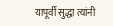यापूर्वी सुद्धा त्यांनी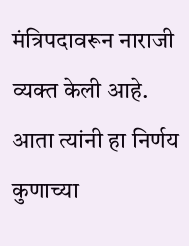मंत्रिपदावरून नाराजी व्यक्त केली आहे. आता त्यांनी हा निर्णय कुणाच्या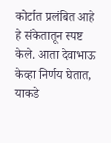कोर्टात प्रलंबित आहे हे संकेतातून स्पष्ट केले. आता देवाभाऊ केव्हा निर्णय घेतात, याकडे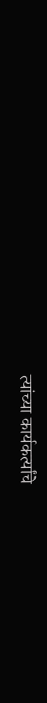त्यांच्या कार्यकर्त्यांचे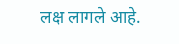लक्ष लागले आहे.